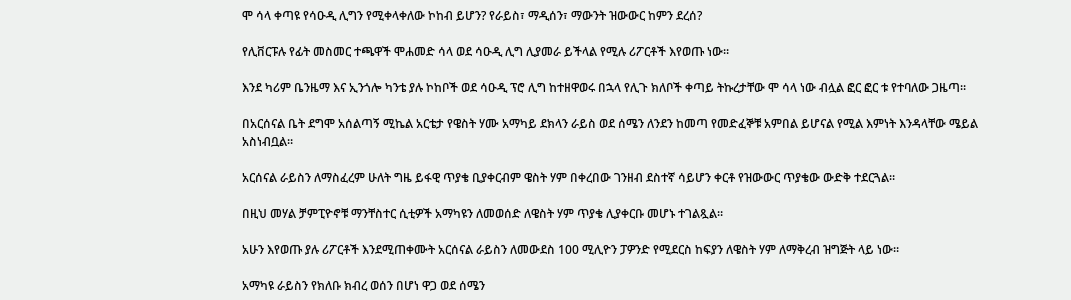ሞ ሳላ ቀጣዩ የሳዑዲ ሊግን የሚቀላቀለው ኮከብ ይሆን? የራይስ፣ ማዲሰን፣ ማውንት ዝውውር ከምን ደረሰ?

የሊቨርፑሉ የፊት መስመር ተጫዋች ሞሐመድ ሳላ ወደ ሳዑዲ ሊግ ሊያመራ ይችላል የሚሉ ሪፖርቶች እየወጡ ነው።

እንደ ካሪም ቤንዜማ እና ኢንጎሎ ካንቴ ያሉ ኮከቦች ወደ ሳዑዲ ፕሮ ሊግ ከተዘዋወሩ በኋላ የሊጉ ክለቦች ቀጣይ ትኩረታቸው ሞ ሳላ ነው ብሏል ፎር ፎር ቱ የተባለው ጋዜጣ።

በአርሰናል ቤት ደግሞ አሰልጣኝ ሚኬል አርቴታ የዌስት ሃሙ አማካይ ደክላን ራይስ ወደ ሰሜን ለንደን ከመጣ የመድፈኞቹ አምበል ይሆናል የሚል እምነት እንዳላቸው ሜይል አስነብቧል።

አርሰናል ራይስን ለማስፈረም ሁለት ግዜ ይፋዊ ጥያቄ ቢያቀርብም ዌስት ሃም በቀረበው ገንዘብ ደስተኛ ሳይሆን ቀርቶ የዝውውር ጥያቄው ውድቅ ተደርጓል።

በዚህ መሃል ቻምፒዮኖቹ ማንቸስተር ሲቲዎች አማካዩን ለመወሰድ ለዌስት ሃም ጥያቄ ሊያቀርቡ መሆኑ ተገልጿል።

አሁን እየወጡ ያሉ ሪፖርቶች እንደሚጠቀሙት አርሰናል ራይስን ለመውደስ 100 ሚሊዮን ፓዎንድ የሚደርስ ከፍያን ለዌስት ሃም ለማቅረብ ዝግጅት ላይ ነው።

አማካዩ ራይስን የክለቡ ክብረ ወሰን በሆነ ዋጋ ወደ ሰሜን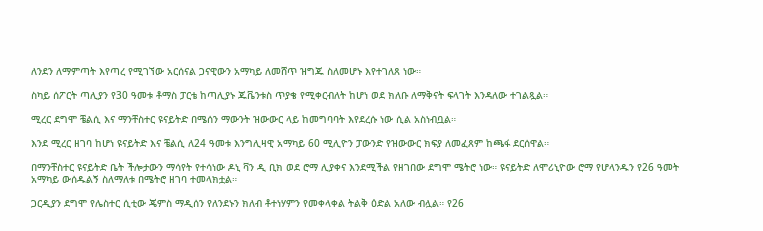ለንደን ለማምጣት እየጣረ የሚገኘው አርሰናል ጋናዊውን አማካይ ለመሸጥ ዝግጁ ስለመሆኑ እየተገለጸ ነው።

ስካይ ሰፖርት ጣሊያን የ30 ዓመቱ ቶማስ ፓርቴ ከጣሊያኑ ጁቬንቱስ ጥያቄ የሚቀርብለት ከሆነ ወደ ክለቡ ለማቅናት ፍላገት እንዳለው ተገልጿል።

ሚረር ደግሞ ቼልሲ እና ማንቸስተር ዩናይትድ በሜሰን ማውንት ዝውውር ላይ ከመግባባት እየደረሱ ነው ሲል አስነብቧል።

እንደ ሚረር ዘገባ ከሆነ ዩናይትድ እና ቼልሲ ለ24 ዓመቱ እንግሊዛዊ አማካይ 60 ሚሊዮን ፓውንድ የዝውውር ክፍያ ለመፈጸም ከጫፋ ደርሰዋል።

በማንቸስተር ዩናይትድ ቤት ችሎታውን ማሳየት የተሳነው ዶኒ ቫን ዲ ቢክ ወደ ሮማ ሊያቀና እንደሚችል የዘገበው ደግሞ ሜትሮ ነው። ዩናይትድ ለሞሪኒዮው ሮማ የሆላንዱን የ26 ዓመት አማካይ ውሰዱልኝ ስለማለቱ በሜትሮ ዘገባ ተመላክቷል።

ጋርዲያን ደግሞ የሌስተር ሲቲው ጄምስ ማዲሰን የለንደኑን ክለብ ቶተነሃምን የመቀላቀል ትልቅ ዕድል አለው ብሏል። የ26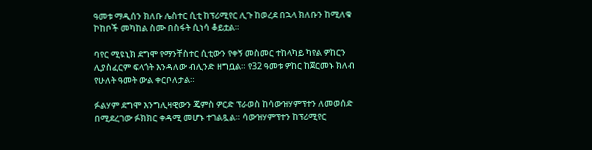ዓመቱ ማዲሰን ክለቡ ሌስተር ሲቲ ከፕሪሚየር ሊጉ ከወረደ በኋላ ክለቡን ከሚለቁ ኮከቦች መካከል ስሙ በስፋት ሲነሳ ቆይቷል።

ባየር ሚዩኒክ ደግሞ የማንቸስተር ሲቲውን የቀኝ መስመር ተከላካይ ካየል ዎከርን ሊያስፈርም ፍላጎት እንዳለው ብሊንድ ዘግቧል። የ32 ዓመቱ ዎከር ከጀርመኑ ክለብ የሁለት ዓመት ውል ቀርቦለታል።

ፉልሃም ደግሞ እንግሊዛዊውን ጄምስ ዎርድ ፕራወስ ከሳውዝሃምፕተን ለመወሰድ በሚደረገው ፉክክር ቀዳሚ መሆኑ ተገልጿል። ሳውዝሃምፕተን ከፕሪሚየር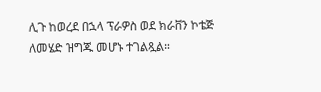ሊጉ ከወረደ በኋላ ፕራዎስ ወደ ክራቨን ኮቴጅ ለመሄድ ዝግጁ መሆኑ ተገልጿል።